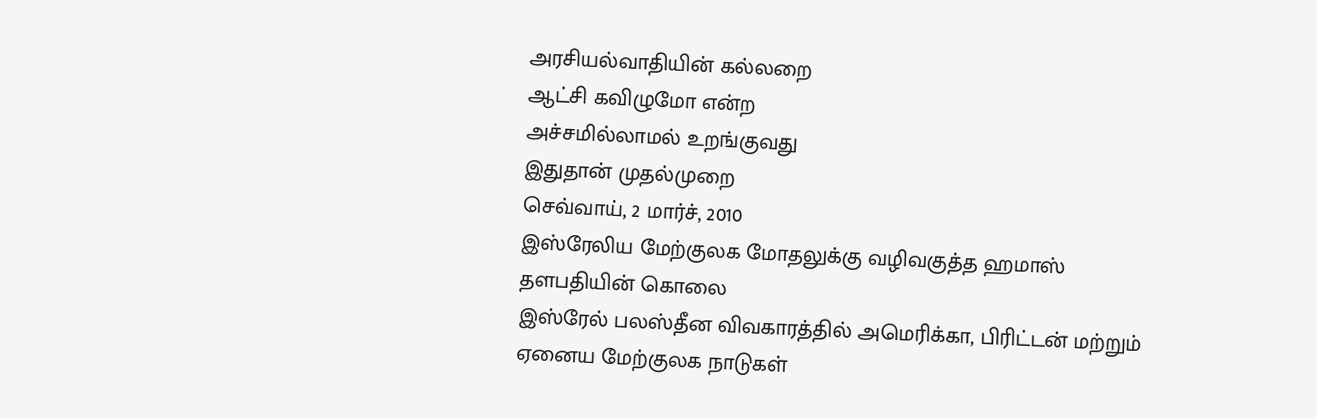அரசியல்வாதியின் கல்லறை
ஆட்சி கவிழுமோ என்ற
அச்சமில்லாமல் உறங்குவது
இதுதான் முதல்முறை
செவ்வாய், 2 மார்ச், 2010
இஸ்ரேலிய மேற்குலக மோதலுக்கு வழிவகுத்த ஹமாஸ் தளபதியின் கொலை
இஸ்ரேல் பலஸ்தீன விவகாரத்தில் அமெரிக்கா, பிரிட்டன் மற்றும் ஏனைய மேற்குலக நாடுகள்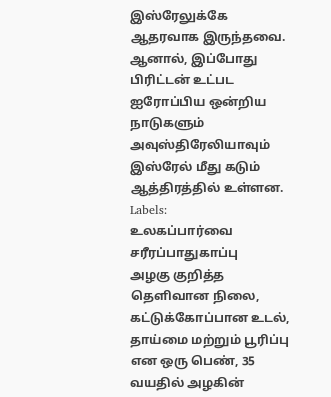இஸ்ரேலுக்கே ஆதரவாக இருந்தவை. ஆனால், இப்போது பிரிட்டன் உட்பட ஐரோப்பிய ஒன்றிய நாடுகளும் அவுஸ்திரேலியாவும் இஸ்ரேல் மீது கடும் ஆத்திரத்தில் உள்ளன.
Labels:
உலகப்பார்வை
சரீரப்பாதுகாப்பு
அழகு குறித்த தெளிவான நிலை, கட்டுக்கோப்பான உடல், தாய்மை மற்றும் பூரிப்பு என ஒரு பெண், 35 வயதில் அழகின்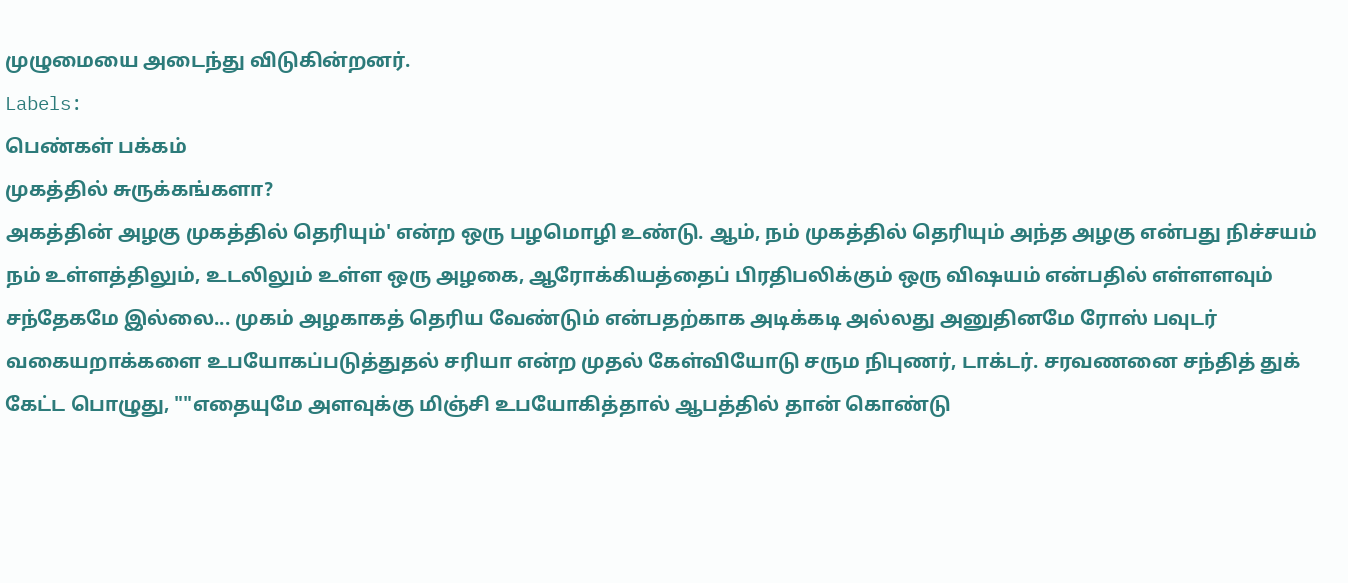முழுமையை அடைந்து விடுகின்றனர்.
Labels:
பெண்கள் பக்கம்
முகத்தில் சுருக்கங்களா?
அகத்தின் அழகு முகத்தில் தெரியும்' என்ற ஒரு பழமொழி உண்டு. ஆம், நம் முகத்தில் தெரியும் அந்த அழகு என்பது நிச்சயம் நம் உள்ளத்திலும், உடலிலும் உள்ள ஒரு அழகை, ஆரோக்கியத்தைப் பிரதிபலிக்கும் ஒரு விஷயம் என்பதில் எள்ளளவும் சந்தேகமே இல்லை... முகம் அழகாகத் தெரிய வேண்டும் என்பதற்காக அடிக்கடி அல்லது அனுதினமே ரோஸ் பவுடர் வகையறாக்களை உபயோகப்படுத்துதல் சரியா என்ற முதல் கேள்வியோடு சரும நிபுணர், டாக்டர். சரவணனை சந்தித் துக் கேட்ட பொழுது, ""எதையுமே அளவுக்கு மிஞ்சி உபயோகித்தால் ஆபத்தில் தான் கொண்டு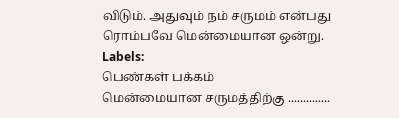விடும். அதுவும் நம் சருமம் என்பது ரொம்பவே மென்மையான ஒன்று.
Labels:
பெண்கள் பக்கம்
மென்மையான சருமத்திற்கு ..............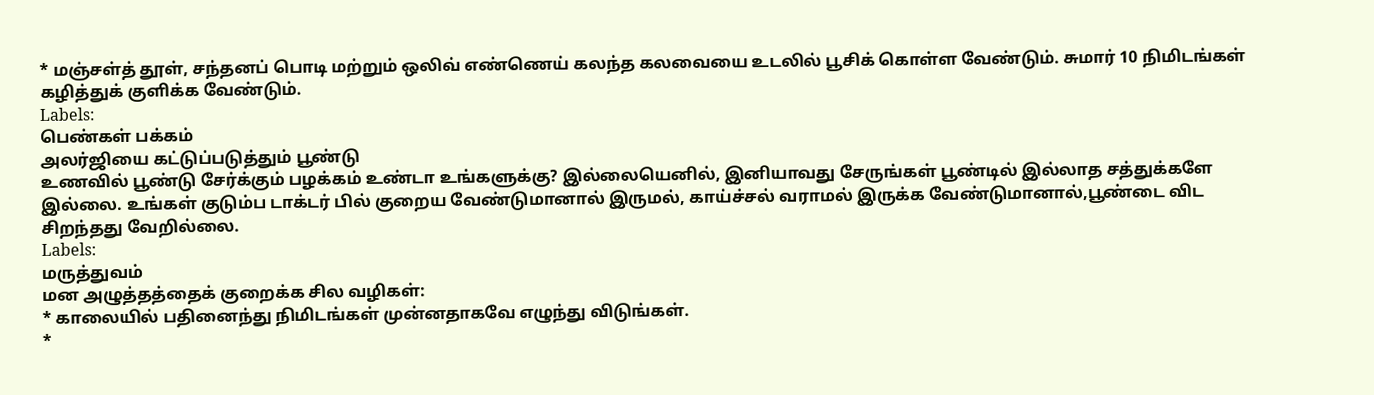* மஞ்சள்த் தூள், சந்தனப் பொடி மற்றும் ஒலிவ் எண்ணெய் கலந்த கலவையை உடலில் பூசிக் கொள்ள வேண்டும். சுமார் 10 நிமிடங்கள் கழித்துக் குளிக்க வேண்டும்.
Labels:
பெண்கள் பக்கம்
அலர்ஜியை கட்டுப்படுத்தும் பூண்டு
உணவில் பூண்டு சேர்க்கும் பழக்கம் உண்டா உங்களுக்கு? இல்லையெனில், இனியாவது சேருங்கள் பூண்டில் இல்லாத சத்துக்களே இல்லை. உங்கள் குடும்ப டாக்டர் பில் குறைய வேண்டுமானால் இருமல், காய்ச்சல் வராமல் இருக்க வேண்டுமானால்,பூண்டை விட சிறந்தது வேறில்லை.
Labels:
மருத்துவம்
மன அழுத்தத்தைக் குறைக்க சில வழிகள்:
* காலையில் பதினைந்து நிமிடங்கள் முன்னதாகவே எழுந்து விடுங்கள்.
*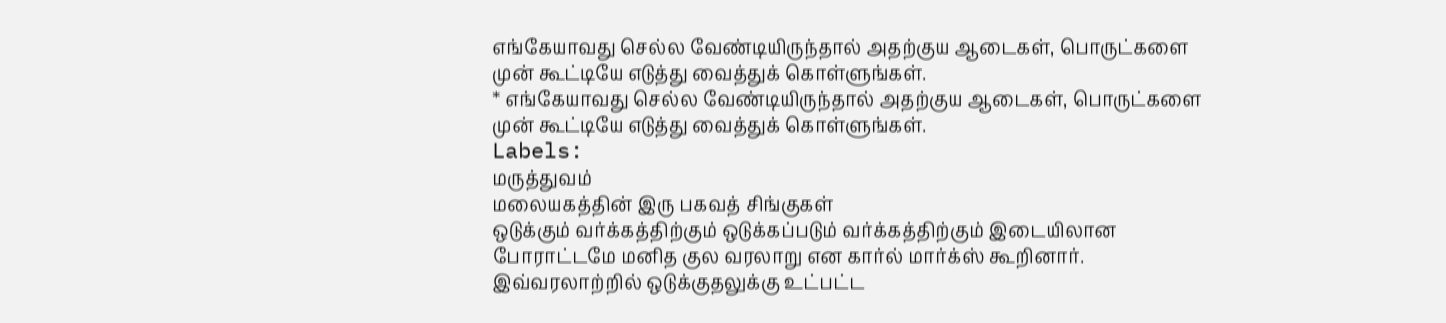எங்கேயாவது செல்ல வேண்டியிருந்தால் அதற்குய ஆடைகள், பொருட்களை முன் கூட்டியே எடுத்து வைத்துக் கொள்ளுங்கள்.
* எங்கேயாவது செல்ல வேண்டியிருந்தால் அதற்குய ஆடைகள், பொருட்களை முன் கூட்டியே எடுத்து வைத்துக் கொள்ளுங்கள்.
Labels:
மருத்துவம்
மலையகத்தின் இரு பகவத் சிங்குகள்
ஒடுக்கும் வர்க்கத்திற்கும் ஒடுக்கப்படும் வர்க்கத்திற்கும் இடையிலான போராட்டமே மனித குல வரலாறு என கார்ல் மார்க்ஸ் கூறினார். இவ்வரலாற்றில் ஒடுக்குதலுக்கு உட்பட்ட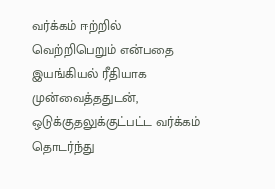வர்க்கம் ஈற்றில் வெற்றிபெறும் என்பதை இயங்கியல் ரீதியாக முன்வைத்ததுடன், ஒடுக்குதலுக்குட்பட்ட வர்க்கம் தொடர்ந்து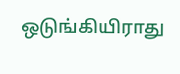ஒடுங்கியிராது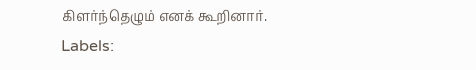கிளர்ந்தெழும் எனக் கூறினார்.
Labels: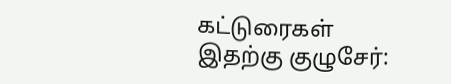கட்டுரைகள்
இதற்கு குழுசேர்: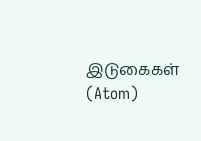இடுகைகள் (Atom)